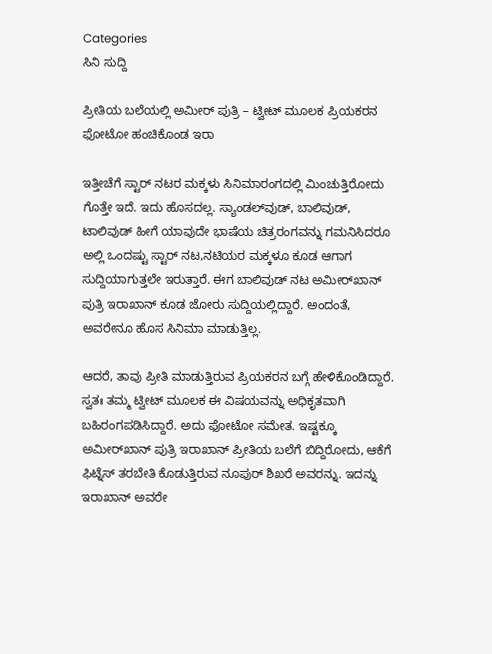Categories
ಸಿನಿ ಸುದ್ದಿ

ಪ್ರೀತಿಯ ಬಲೆಯಲ್ಲಿ ಅಮೀರ್‌ ಪುತ್ರಿ – ಟ್ವೀಟ್‌ ಮೂಲಕ ಪ್ರಿಯಕರನ ಫೋಟೋ ಹಂಚಿಕೊಂಡ ಇರಾ

ಇತ್ತೀಚೆಗೆ ಸ್ಟಾರ್ ನಟರ ಮಕ್ಕಳು ಸಿನಿಮಾರಂಗದಲ್ಲಿ ಮಿಂಚುತ್ತಿರೋದು ಗೊತ್ತೇ ಇದೆ. ಇದು ಹೊಸದಲ್ಲ. ಸ್ಯಾಂಡಲ್‌ವುಡ್, ಬಾಲಿವುಡ್, ಟಾಲಿವುಡ್ ಹೀಗೆ ಯಾವುದೇ ಭಾಷೆಯ ಚಿತ್ರರಂಗವನ್ನು ಗಮನಿಸಿದರೂ ಅಲ್ಲಿ ಒಂದಷ್ಟು ಸ್ಟಾರ್ ನಟ,ನಟಿಯರ ಮಕ್ಕಳೂ ಕೂಡ ಆಗಾಗ ಸುದ್ದಿಯಾಗುತ್ತಲೇ ಇರುತ್ತಾರೆ. ಈಗ ಬಾಲಿವುಡ್ ನಟ ಅಮೀರ್‌ಖಾನ್ ಪುತ್ರಿ ಇರಾಖಾನ್‌ ಕೂಡ ಜೋರು ಸುದ್ದಿಯಲ್ಲಿದ್ದಾರೆ. ಅಂದಂತೆ, ಅವರೇನೂ ಹೊಸ ಸಿನಿಮಾ ಮಾಡುತ್ತಿಲ್ಲ.

ಆದರೆ, ತಾವು ಪ್ರೀತಿ ಮಾಡುತ್ತಿರುವ ಪ್ರಿಯಕರನ ಬಗ್ಗೆ ಹೇಳಿಕೊಂಡಿದ್ದಾರೆ. ಸ್ವತಃ ತಮ್ಮ ಟ್ವೀಟ್‌ ಮೂಲಕ ಈ ವಿಷಯವನ್ನು ಅಧಿಕೃತವಾಗಿ ಬಹಿರಂಗಪಡಿಸಿದ್ದಾರೆ. ಅದು ಫೋಟೋ ಸಮೇತ. ಇಷ್ಟಕ್ಕೂ ಅಮೀರ್‌ಖಾನ್‌ ಪುತ್ರಿ ಇರಾಖಾನ್‌ ಪ್ರೀತಿಯ ಬಲೆಗೆ ಬಿದ್ದಿರೋದು, ಆಕೆಗೆ ಫಿಟ್ನೆಸ್ ತರಬೇತಿ ಕೊಡುತ್ತಿರುವ ನೂಪುರ್ ಶಿಖರೆ ಅವರನ್ನು. ಇದನ್ನು ಇರಾಖಾನ್‌ ಅವರೇ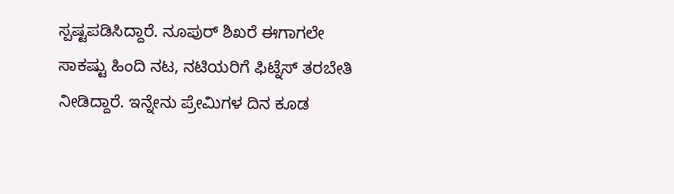ಸ್ಪಷ್ಟಪಡಿಸಿದ್ದಾರೆ. ನೂಪುರ್ ಶಿಖರೆ ಈಗಾಗಲೇ ಸಾಕಷ್ಟು ಹಿಂದಿ ನಟ, ನಟಿಯರಿಗೆ ಫಿಟ್ನೆಸ್ ತರಬೇತಿ ನೀಡಿದ್ದಾರೆ. ಇನ್ನೇನು ಪ್ರೇಮಿಗಳ ದಿನ ಕೂಡ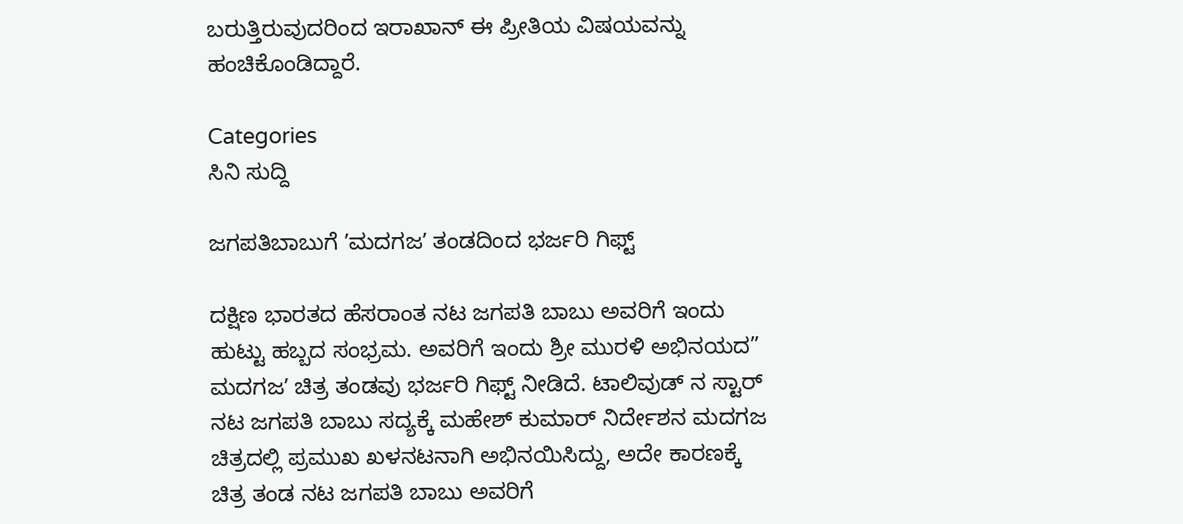ಬರುತ್ತಿರುವುದರಿಂದ ಇರಾಖಾನ್‌ ಈ ಪ್ರೀತಿಯ ವಿಷಯವನ್ನು ಹಂಚಿಕೊಂಡಿದ್ದಾರೆ.

Categories
ಸಿನಿ ಸುದ್ದಿ

ಜಗಪತಿಬಾಬುಗೆ ʼಮದಗಜʼ ತಂಡದಿಂದ ಭರ್ಜರಿ ಗಿಫ್ಟ್‌

ದಕ್ಷಿಣ ಭಾರತದ ಹೆಸರಾಂತ ನಟ ಜಗಪತಿ ಬಾಬು ಅವರಿಗೆ ಇಂದು ಹುಟ್ಟು ಹಬ್ಬದ ಸಂಭ್ರಮ. ಅವರಿಗೆ ಇಂದು ಶ್ರೀ ಮುರಳಿ ಅಭಿನಯದ” ಮದಗಜʼ ಚಿತ್ರ ತಂಡವು ಭರ್ಜರಿ ಗಿಫ್ಟ್‌ ನೀಡಿದೆ. ಟಾಲಿವುಡ್‌ ನ ಸ್ಟಾರ್‌ ನಟ ಜಗಪತಿ ಬಾಬು ಸದ್ಯಕ್ಕೆ ಮಹೇಶ್‌ ಕುಮಾರ್‌ ನಿರ್ದೇಶನ ಮದಗಜ ಚಿತ್ರದಲ್ಲಿ ಪ್ರಮುಖ ಖಳನಟನಾಗಿ ಅಭಿನಯಿಸಿದ್ದು, ಅದೇ ಕಾರಣಕ್ಕೆ ಚಿತ್ರ ತಂಡ ನಟ ಜಗಪತಿ ಬಾಬು ಅವರಿಗೆ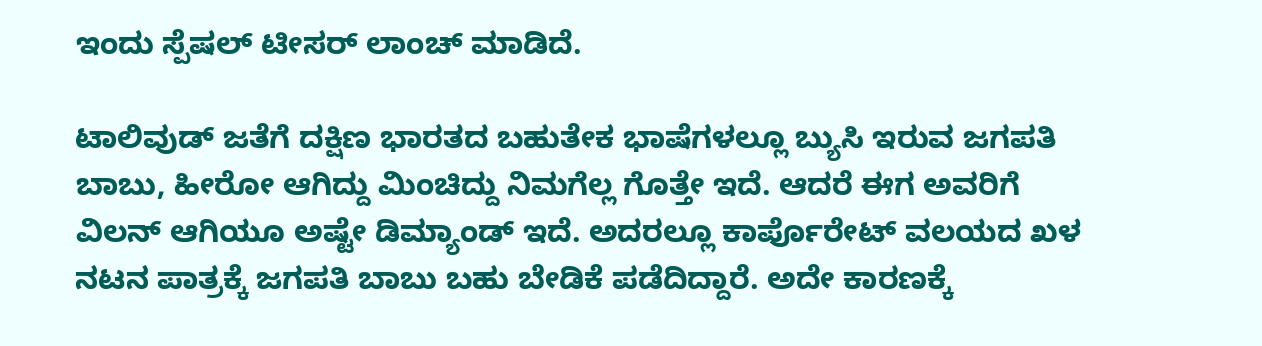ಇಂದು ಸ್ಪೆಷಲ್‌ ಟೀಸರ್‌ ಲಾಂಚ್‌ ಮಾಡಿದೆ.

ಟಾಲಿವುಡ್‌ ಜತೆಗೆ ದಕ್ಷಿಣ ಭಾರತದ ಬಹುತೇಕ ಭಾಷೆಗಳಲ್ಲೂ ಬ್ಯುಸಿ ಇರುವ ಜಗಪತಿ ಬಾಬು, ಹೀರೋ ಆಗಿದ್ದು ಮಿಂಚಿದ್ದು ನಿಮಗೆಲ್ಲ ಗೊತ್ತೇ ಇದೆ. ಆದರೆ ಈಗ ಅವರಿಗೆ ವಿಲನ್‌ ಆಗಿಯೂ ಅಷ್ಟೇ ಡಿಮ್ಯಾಂಡ್‌ ಇದೆ. ಅದರಲ್ಲೂ ಕಾರ್ಪೊರೇಟ್‌ ವಲಯದ ಖಳ ನಟನ ಪಾತ್ರಕ್ಕೆ ಜಗಪತಿ ಬಾಬು ಬಹು ಬೇಡಿಕೆ ಪಡೆದಿದ್ದಾರೆ. ಅದೇ ಕಾರಣಕ್ಕೆ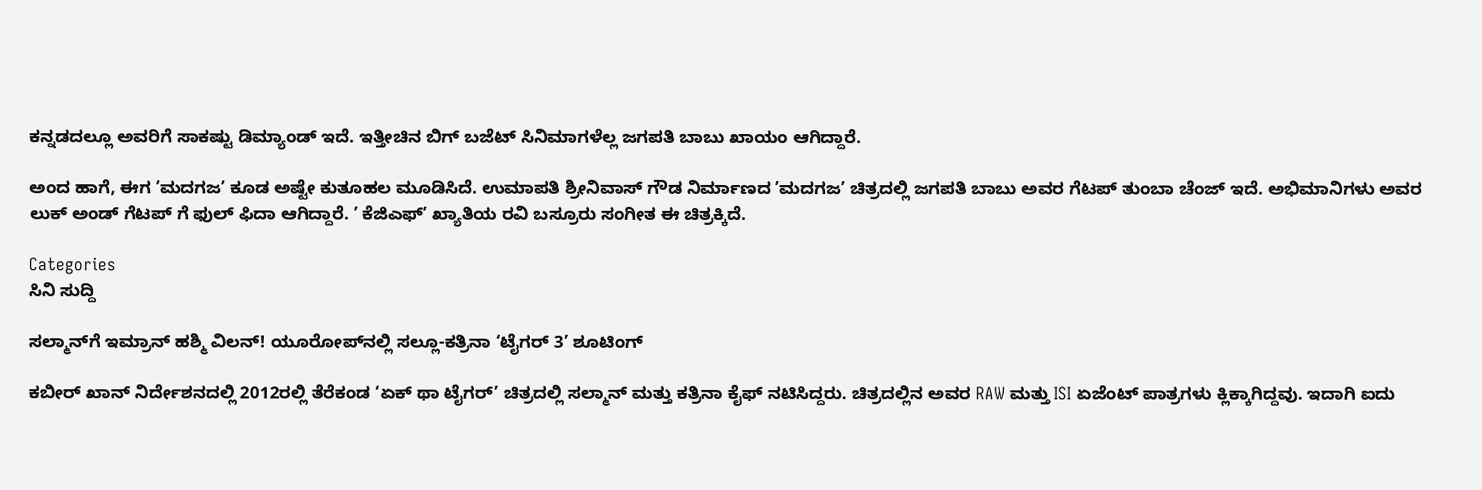ಕನ್ನಡದಲ್ಲೂ ಅವರಿಗೆ ಸಾಕಷ್ಟು ಡಿಮ್ಯಾಂಡ್‌ ಇದೆ. ಇತ್ತೀಚಿನ ಬಿಗ್‌ ಬಜೆಟ್‌ ಸಿನಿಮಾಗಳೆಲ್ಲ ಜಗಪತಿ ಬಾಬು ಖಾಯಂ ಆಗಿದ್ದಾರೆ.

ಅಂದ ಹಾಗೆ, ಈಗ ʼಮದಗಜʼ ಕೂಡ ಅಷ್ಟೇ ಕುತೂಹಲ ಮೂಡಿಸಿದೆ. ಉಮಾಪತಿ ಶ್ರೀನಿವಾಸ್‌ ಗೌಡ ನಿರ್ಮಾಣದ ʼಮದಗಜʼ ಚಿತ್ರದಲ್ಲಿ ಜಗಪತಿ ಬಾಬು ಅವರ ಗೆಟಪ್‌ ತುಂಬಾ ಚೆಂಜ್‌ ಇದೆ. ಅಭಿಮಾನಿಗಳು ಅವರ ಲುಕ್‌ ಅಂಡ್‌ ಗೆಟಪ್‌ ಗೆ ಫುಲ್‌ ಫಿದಾ ಆಗಿದ್ದಾರೆ. ʼ ಕೆಜಿಎಫ್‌ʼ ಖ್ಯಾತಿಯ ರವಿ ಬಸ್ರೂರು ಸಂಗೀತ ಈ ಚಿತ್ರಕ್ಕಿದೆ.

Categories
ಸಿನಿ ಸುದ್ದಿ

ಸಲ್ಮಾನ್‌ಗೆ ಇಮ್ರಾನ್‌ ಹಶ್ಮಿ‌ ವಿಲನ್! ಯೂರೋಪ್‌ನಲ್ಲಿ ಸಲ್ಲೂ-ಕತ್ರಿನಾ ‘ಟೈಗರ್‌ 3’ ಶೂಟಿಂಗ್

ಕಬೀರ್ ಖಾನ್‌ ನಿರ್ದೇಶನದಲ್ಲಿ 2012ರಲ್ಲಿ ತೆರೆಕಂಡ ‘ಏಕ್ ಥಾ ಟೈಗರ್‌’ ಚಿತ್ರದಲ್ಲಿ ಸಲ್ಮಾನ್ ಮತ್ತು ಕತ್ರಿನಾ ಕೈಫ್ ನಟಿಸಿದ್ದರು. ಚಿತ್ರದಲ್ಲಿನ ಅವರ RAW ಮತ್ತು ISI ಏಜೆಂಟ್ ಪಾತ್ರಗಳು ಕ್ಲಿಕ್ಕಾಗಿದ್ದವು. ಇದಾಗಿ ಐದು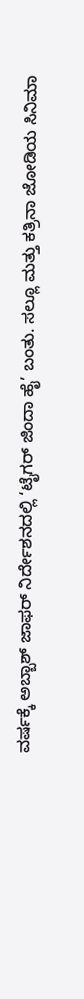ವರ್ಷಕ್ಕೆ ಅಬ್ಬಾಶ್ ಜಾಫರ್‌ ನಿರ್ದೇಶನದಲ್ಲಿ ‘ಟೈಗರ್ ಜಿಂದಾ ಹೈ’ ಬಂತು. ಸಲ್ಲೂ ಮತ್ತು ಕತ್ರಿನಾ ಜೋಡಿಯ ಸಿನಿಮಾ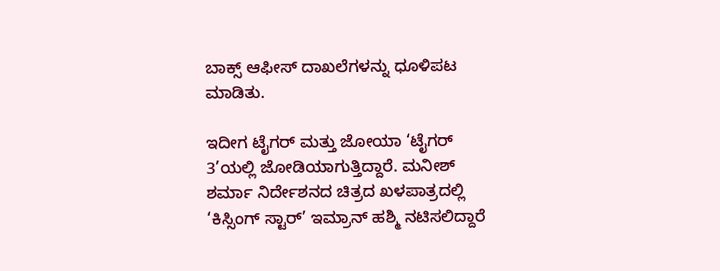ಬಾಕ್ಸ್ ಆಫೀಸ್ ದಾಖಲೆಗಳನ್ನು ಧೂಳಿಪಟ ಮಾಡಿತು.

ಇದೀಗ ಟೈಗರ್ ಮತ್ತು ಜೋಯಾ ‘ಟೈಗರ್ 3’ಯಲ್ಲಿ ಜೋಡಿಯಾಗುತ್ತಿದ್ದಾರೆ. ಮನೀಶ್ ಶರ್ಮಾ ನಿರ್ದೇಶನದ ಚಿತ್ರದ ಖಳಪಾತ್ರದಲ್ಲಿ ‘ಕಿಸ್ಸಿಂಗ್ ಸ್ಟಾರ್‌’ ಇಮ್ರಾನ್ ಹಶ್ಮಿ ನಟಿಸಲಿದ್ದಾರೆ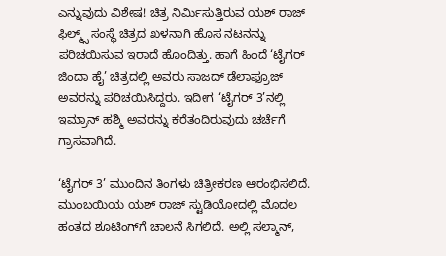ಎನ್ನುವುದು ವಿಶೇ‍ಷ! ಚಿತ್ರ ನಿರ್ಮಿಸುತ್ತಿರುವ ಯಶ್ ರಾಜ್ ಫಿಲ್ಮ್ಸ್‌ ಸಂಸ್ಥೆ ಚಿತ್ರದ ಖಳನಾಗಿ ಹೊಸ ನಟನನ್ನು ಪರಿಚಯಿಸುವ ಇರಾದೆ ಹೊಂದಿತ್ತು. ಹಾಗೆ ಹಿಂದೆ ‘ಟೈಗರ್ ಜಿಂದಾ ಹೈ’ ಚಿತ್ರದಲ್ಲಿ ಅವರು ಸಾಜದ್ ಡೆಲಾಫ್ರೂಜ್‌ ಅವರನ್ನು ಪರಿಚಯಿಸಿದ್ದರು. ಇದೀಗ ‘ಟೈಗರ್‌ 3’ನಲ್ಲಿ ಇಮ್ರಾನ್ ಹಶ್ಮಿ ಅವರನ್ನು ಕರೆತಂದಿರುವುದು ಚರ್ಚೆಗೆ ಗ್ರಾಸವಾಗಿದೆ.

‘ಟೈಗರ್ 3’ ಮುಂದಿನ ತಿಂಗಳು ಚಿತ್ರೀಕರಣ ಆರಂಭಿಸಲಿದೆ. ಮುಂಬಯಿಯ ಯಶ್ ರಾಜ್‌ ಸ್ಟುಡಿಯೋದಲ್ಲಿ ಮೊದಲ ಹಂತದ ಶೂಟಿಂಗ್‌ಗೆ ಚಾಲನೆ ಸಿಗಲಿದೆ. ಅಲ್ಲಿ ಸಲ್ಮಾನ್‌,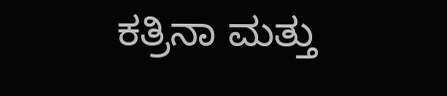ಕತ್ರಿನಾ ಮತ್ತು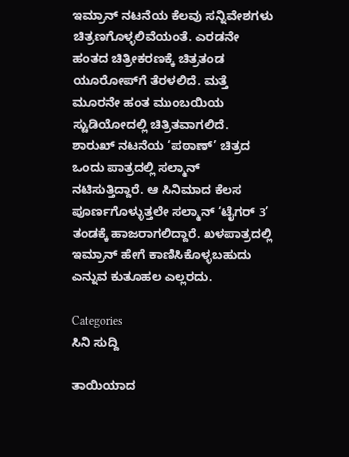ಇಮ್ರಾನ್ ನಟನೆಯ ಕೆಲವು ಸನ್ನಿವೇಶಗಳು ಚಿತ್ರಣಗೊಳ್ಳಲಿವೆಯಂತೆ. ಎರಡನೇ ಹಂತದ ಚಿತ್ರೀಕರಣಕ್ಕೆ ಚಿತ್ರತಂಡ ಯೂರೋಪ್‌ಗೆ ತೆರಳಲಿದೆ. ಮತ್ತೆ ಮೂರನೇ ಹಂತ ಮುಂಬಯಿಯ ಸ್ಟುಡಿಯೋದಲ್ಲಿ ಚಿತ್ರಿತವಾಗಲಿದೆ. ಶಾರುಖ್ ನಟನೆಯ ‘ಪಠಾಣ್‌’ ಚಿತ್ರದ ಒಂದು ಪಾತ್ರದಲ್ಲಿ ಸಲ್ಮಾನ್ ನಟಿಸುತ್ತಿದ್ದಾರೆ. ಆ ಸಿನಿಮಾದ ಕೆಲಸ ಪೂರ್ಣಗೊಳ್ಳುತ್ತಲೇ ಸಲ್ಮಾನ್‌ ‘ಟೈಗರ್ 3’ ತಂಡಕ್ಕೆ ಹಾಜರಾಗಲಿದ್ದಾರೆ. ಖಳಪಾತ್ರದಲ್ಲಿ ಇಮ್ರಾನ್‌ ಹೇಗೆ ಕಾಣಿಸಿಕೊಳ್ಳಬಹುದು ಎನ್ನುವ ಕುತೂಹಲ ಎಲ್ಲರದು.

Categories
ಸಿನಿ ಸುದ್ದಿ

ತಾಯಿಯಾದ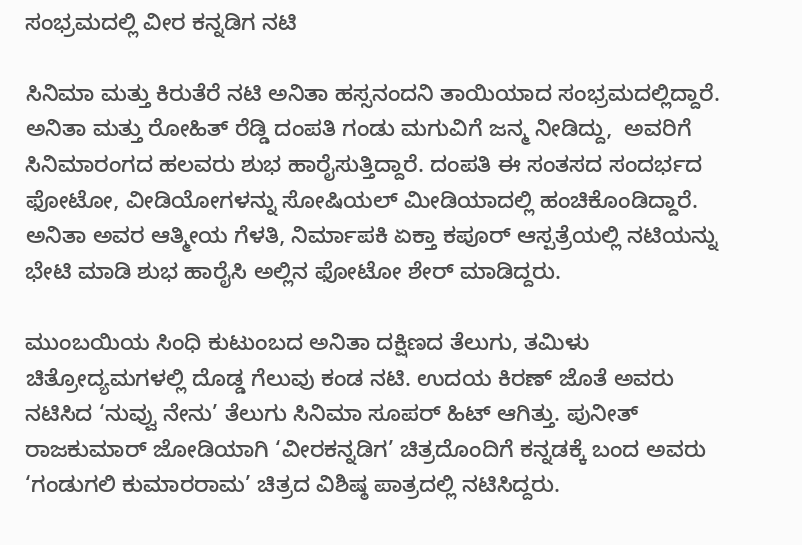ಸಂಭ್ರಮದಲ್ಲಿ ವೀರ ಕನ್ನಡಿಗ ನಟಿ

ಸಿನಿಮಾ ಮತ್ತು ಕಿರುತೆರೆ ನಟಿ ಅನಿತಾ ಹಸ್ಸನಂದನಿ ತಾಯಿಯಾದ ಸಂಭ್ರಮದಲ್ಲಿದ್ದಾರೆ. ಅನಿತಾ ಮತ್ತು ರೋಹಿತ್ ರೆಡ್ಡಿ ದಂಪತಿ ಗಂಡು ಮಗುವಿಗೆ ಜನ್ಮ ನೀಡಿದ್ದು,  ಅವರಿಗೆ ಸಿನಿಮಾರಂಗದ ಹಲವರು ಶುಭ ಹಾರೈಸುತ್ತಿದ್ದಾರೆ. ದಂಪತಿ ಈ ಸಂತಸದ ಸಂದರ್ಭದ ಫೋಟೋ, ವೀಡಿಯೋಗಳನ್ನು ಸೋಷಿಯಲ್ ಮೀಡಿಯಾದಲ್ಲಿ ಹಂಚಿಕೊಂಡಿದ್ದಾರೆ. ಅನಿತಾ ಅವರ ಆತ್ಮೀಯ ಗೆಳತಿ, ನಿರ್ಮಾಪಕಿ ಏಕ್ತಾ ಕಪೂರ್‌ ಆಸ್ಪತ್ರೆಯಲ್ಲಿ ನಟಿಯನ್ನು ಭೇಟಿ ಮಾಡಿ ಶುಭ ಹಾರೈಸಿ ಅಲ್ಲಿನ ಫೋಟೋ ಶೇರ್ ಮಾಡಿದ್ದರು.

ಮುಂಬಯಿಯ ಸಿಂಧಿ ಕುಟುಂಬದ ಅನಿತಾ ದಕ್ಷಿಣದ ತೆಲುಗು, ತಮಿಳು ಚಿತ್ರೋದ್ಯಮಗಳಲ್ಲಿ ದೊಡ್ಡ ಗೆಲುವು ಕಂಡ ನಟಿ. ಉದಯ ಕಿರಣ್ ಜೊತೆ ಅವರು ನಟಿಸಿದ ‘ನುವ್ವು ನೇನು’ ತೆಲುಗು ಸಿನಿಮಾ ಸೂಪರ್‌ ಹಿಟ್ ಆಗಿತ್ತು. ಪುನೀತ್ ರಾಜಕುಮಾರ್ ಜೋಡಿಯಾಗಿ ‘ವೀರಕನ್ನಡಿಗ’ ಚಿತ್ರದೊಂದಿಗೆ ಕನ್ನಡಕ್ಕೆ ಬಂದ ಅವರು ‘ಗಂಡುಗಲಿ ಕುಮಾರರಾಮ’ ಚಿತ್ರದ ವಿಶಿಷ್ಠ ಪಾತ್ರದಲ್ಲಿ ನಟಿಸಿದ್ದರು.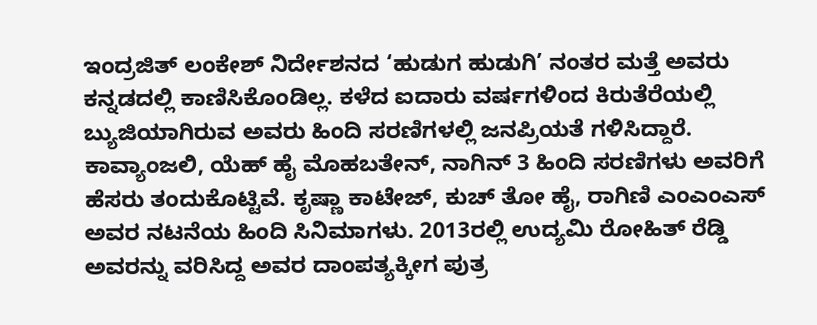ಇಂದ್ರಜಿತ್ ಲಂಕೇಶ್ ನಿರ್ದೇಶನದ ‘ಹುಡುಗ ಹುಡುಗಿ’ ನಂತರ ಮತ್ತೆ ಅವರು ಕನ್ನಡದಲ್ಲಿ ಕಾಣಿಸಿಕೊಂಡಿಲ್ಲ. ಕಳೆದ ಐದಾರು ವರ್ಷಗಳಿಂದ ಕಿರುತೆರೆಯಲ್ಲಿ ಬ್ಯುಜಿಯಾಗಿರುವ ಅವರು ಹಿಂದಿ ಸರಣಿಗಳಲ್ಲಿ ಜನಪ್ರಿಯತೆ ಗಳಿಸಿದ್ದಾರೆ. ಕಾವ್ಯಾಂಜಲಿ, ಯೆಹ್ ಹೈ ಮೊಹಬತೇನ್‌, ನಾಗಿನ್‌ 3 ಹಿಂದಿ ಸರಣಿಗಳು ಅವರಿಗೆ ಹೆಸರು ತಂದುಕೊಟ್ಟಿವೆ. ಕೃಷ್ಣಾ ಕಾಟೇಜ್‌, ಕುಚ್ ತೋ ಹೈ, ರಾಗಿಣಿ ಎಂಎಂಎಸ್‌ ಅವರ ನಟನೆಯ ಹಿಂದಿ ಸಿನಿಮಾಗಳು. 2013ರಲ್ಲಿ ಉದ್ಯಮಿ ರೋಹಿತ್‌ ರೆಡ್ಡಿ ಅವರನ್ನು ವರಿಸಿದ್ದ ಅವರ ದಾಂಪತ್ಯಕ್ಕೀಗ ಪುತ್ರ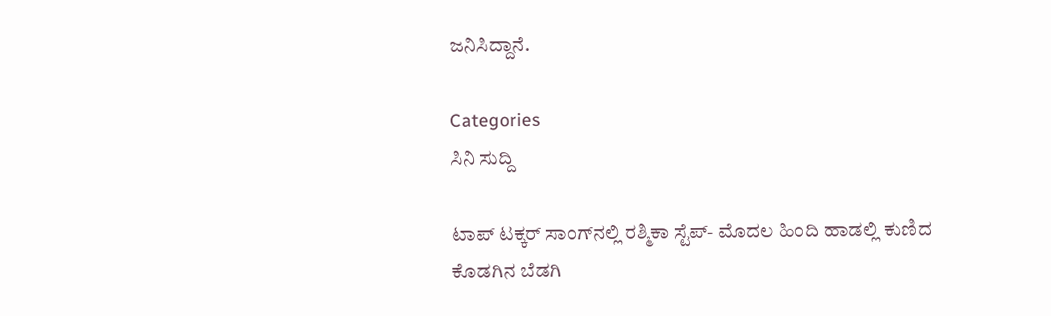ಜನಿಸಿದ್ದಾನೆ.

Categories
ಸಿನಿ ಸುದ್ದಿ

ಟಾಪ್‌ ಟಕ್ಕರ್‌ ಸಾಂಗ್‌ನಲ್ಲಿ ರಶ್ಮಿಕಾ ಸ್ಟೆಪ್‌- ಮೊದಲ ಹಿಂದಿ ಹಾಡಲ್ಲಿ ಕುಣಿದ ಕೊಡಗಿನ ಬೆಡಗಿ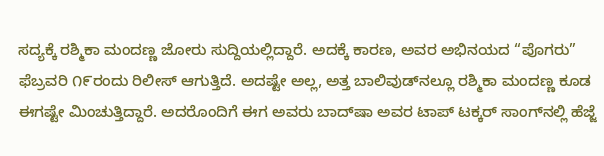ಸದ್ಯಕ್ಕೆ ರಶ್ಮಿಕಾ ಮಂದಣ್ಣ ಜೋರು ಸುದ್ದಿಯಲ್ಲಿದ್ದಾರೆ. ಅದಕ್ಕೆ ಕಾರಣ, ಅವರ ಅಭಿನಯದ “ಪೊಗರು” ಫೆಬ್ರವರಿ ೧೯ರಂದು ರಿಲೀಸ್‌ ಆಗುತ್ತಿದೆ. ಅದಷ್ಟೇ ಅಲ್ಲ, ಅತ್ತ ಬಾಲಿವುಡ್‌ನಲ್ಲೂ ರಶ್ಮಿಕಾ ಮಂದಣ್ಣ ಕೂಡ ಈಗಷ್ಟೇ ಮಿಂಚುತ್ತಿದ್ದಾರೆ. ಅದರೊಂದಿಗೆ ಈಗ ಅವರು ಬಾದ್‌ಷಾ ಅವರ ಟಾಪ್‌ ಟಕ್ಕರ್‌ ಸಾಂಗ್‌ನಲ್ಲಿ ಹೆಜ್ಜೆ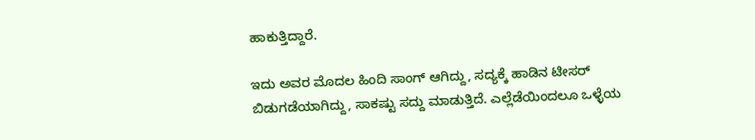ಹಾಕುತ್ತಿದ್ದಾರೆ.

ಇದು ಅವರ ಮೊದಲ ಹಿಂದಿ ಸಾಂಗ್‌ ಆಗಿದ್ದು, ಸದ್ಯಕ್ಕೆ ಹಾಡಿನ ಟೀಸರ್‌ ಬಿಡುಗಡೆಯಾಗಿದ್ದು, ಸಾಕಷ್ಟು ಸದ್ದು ಮಾಡುತ್ತಿದೆ. ಎಲ್ಲೆಡೆಯಿಂದಲೂ ಒಳ್ಳೆಯ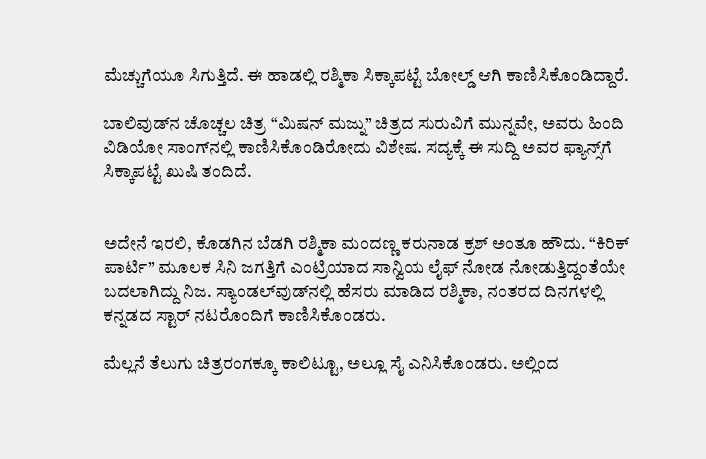ಮೆಚ್ಚುಗೆಯೂ ಸಿಗುತ್ತಿದೆ. ಈ ಹಾಡಲ್ಲಿ ರಶ್ಮಿಕಾ ಸಿಕ್ಕಾಪಟ್ಟೆ ಬೋಲ್ಡ್‌ ಆಗಿ ಕಾಣಿಸಿಕೊಂಡಿದ್ದಾರೆ.

ಬಾಲಿವುಡ್‌ನ ಚೊಚ್ಚಲ ಚಿತ್ರ “ಮಿಷನ್‌ ಮಜ್ನು” ಚಿತ್ರದ ಸುರುವಿಗೆ ಮುನ್ನವೇ, ಅವರು ಹಿಂದಿ ವಿಡಿಯೋ ಸಾಂಗ್‌ನಲ್ಲಿ ಕಾಣಿಸಿಕೊಂಡಿರೋದು ವಿಶೇಷ. ಸದ್ಯಕ್ಕೆ ಈ ಸುದ್ದಿ ಅವರ ಫ್ಯಾನ್ಸ್‌ಗೆ ಸಿಕ್ಕಾಪಟ್ಟೆ ಖುಷಿ ತಂದಿದೆ.


ಅದೇನೆ ಇರಲಿ, ಕೊಡಗಿನ ಬೆಡಗಿ ರಶ್ಮಿಕಾ ಮಂದಣ್ಣ ಕರುನಾಡ ಕ್ರಶ್ ಅಂತೂ ಹೌದು. “ಕಿರಿಕ್ ಪಾರ್ಟಿ” ಮೂಲಕ ಸಿನಿ ಜಗತ್ತಿಗೆ ಎಂಟ್ರಿಯಾದ ಸಾನ್ವಿಯ ಲೈಫ್‌ ನೋಡ ನೋಡುತ್ತಿದ್ದಂತೆಯೇ ಬದಲಾಗಿದ್ದು ನಿಜ. ಸ್ಯಾಂಡಲ್‌ವುಡ್‌ನಲ್ಲಿ ಹೆಸರು ಮಾಡಿದ ರಶ್ಮಿಕಾ, ನಂತರದ ದಿನಗಳಲ್ಲಿ ಕನ್ನಡದ ಸ್ಟಾರ್‌ ನಟರೊಂದಿಗೆ ಕಾಣಿಸಿಕೊಂಡರು.

ಮೆಲ್ಲನೆ ತೆಲುಗು ಚಿತ್ರರಂಗಕ್ಕೂ ಕಾಲಿಟ್ಟೂ, ಅಲ್ಲೂ ಸೈ ಎನಿಸಿಕೊಂಡರು. ಅಲ್ಲಿಂದ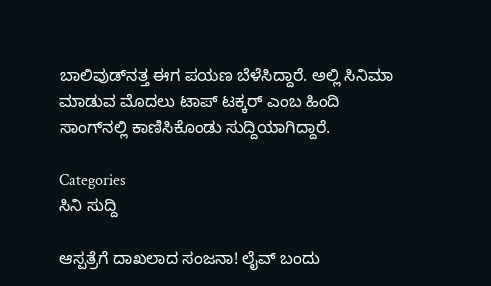ಬಾಲಿವುಡ್‌ನತ್ತ ಈಗ ಪಯಣ ಬೆಳೆಸಿದ್ದಾರೆ. ಅಲ್ಲಿ ಸಿನಿಮಾ ಮಾಡುವ ಮೊದಲು ಟಾಪ್‌ ಟಕ್ಕರ್‌ ಎಂಬ ಹಿಂದಿ ಸಾಂಗ್‌ನಲ್ಲಿ ಕಾಣಿಸಿಕೊಂಡು ಸುದ್ದಿಯಾಗಿದ್ದಾರೆ.

Categories
ಸಿನಿ ಸುದ್ದಿ

ಆಸ್ಪತ್ರೆಗೆ ದಾಖಲಾದ ಸಂಜನಾ! ಲೈವ್‌ ಬಂದು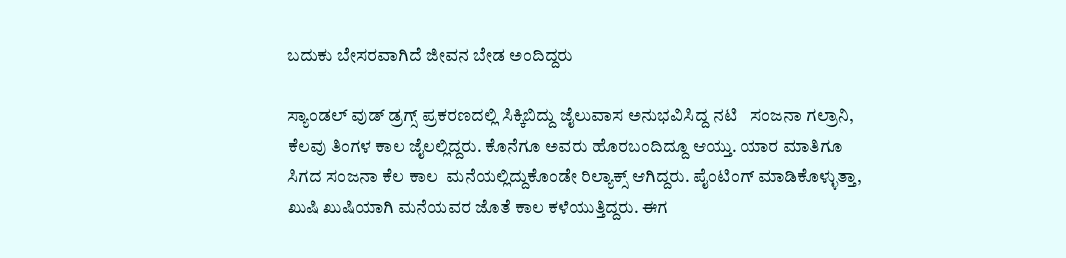ಬದುಕು ಬೇಸರವಾಗಿದೆ ಜೀವನ ಬೇಡ ಅಂದಿದ್ದರು

ಸ್ಯಾಂಡಲ್ ವುಡ್ ಡ್ರಗ್ಸ್ ಪ್ರಕರಣದಲ್ಲಿ ಸಿಕ್ಕಿಬಿದ್ದು ಜೈಲುವಾಸ ಅನುಭವಿಸಿದ್ದ ನಟಿ   ಸಂಜನಾ ಗಲ್ರಾನಿ,  ಕೆಲವು ತಿಂಗಳ ಕಾಲ ಜೈಲಲ್ಲಿದ್ದರು. ಕೊನೆಗೂ ಅವರು ಹೊರಬಂದಿದ್ದೂ ಆಯ್ತು. ಯಾರ ಮಾತಿಗೂ  ಸಿಗದ ಸಂಜನಾ ಕೆಲ ಕಾಲ  ಮನೆಯಲ್ಲಿದ್ದುಕೊಂಡೇ ರಿಲ್ಯಾಕ್ಸ್ ಆಗಿದ್ದರು. ಪೈಂಟಿಂಗ್ ಮಾಡಿಕೊಳ್ಳುತ್ತಾ, ಖುಷಿ ಖುಷಿಯಾಗಿ ಮನೆಯವರ ಜೊತೆ ಕಾಲ ಕಳೆಯುತ್ತಿದ್ದರು. ಈಗ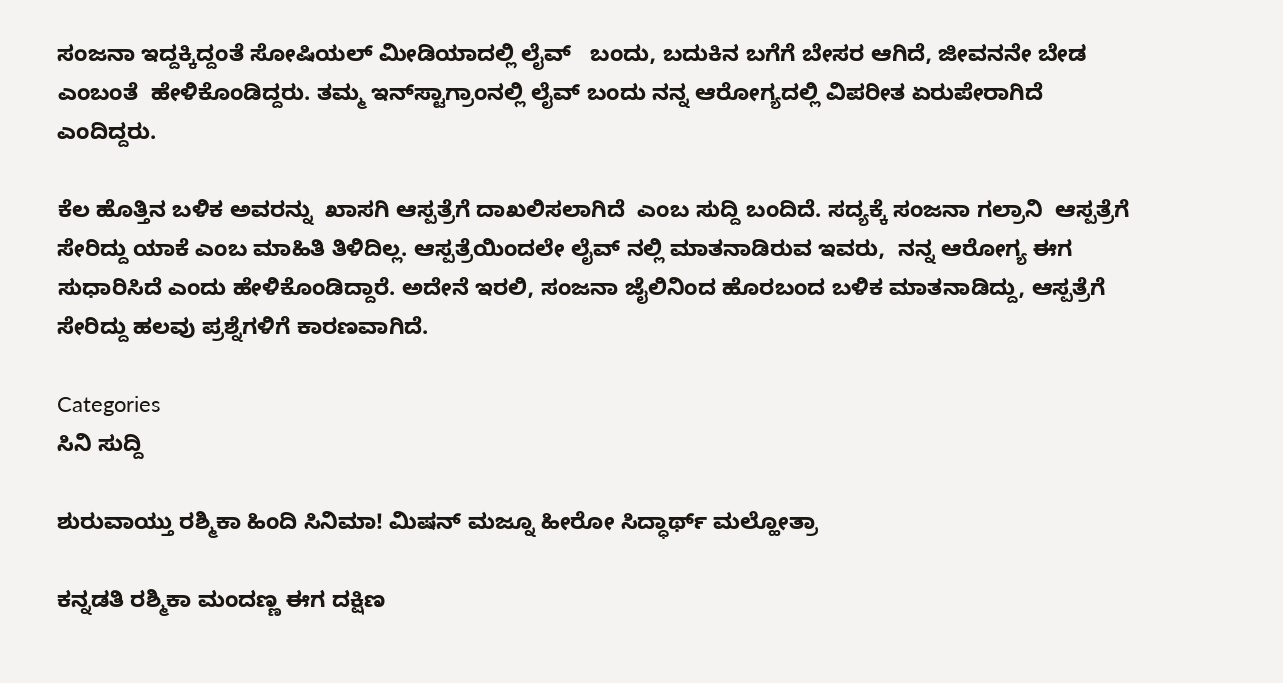ಸಂಜನಾ ಇದ್ದಕ್ಕಿದ್ದಂತೆ ಸೋಷಿಯಲ್ ಮೀಡಿಯಾದಲ್ಲಿ ಲೈವ್‌   ಬಂದು, ಬದುಕಿನ ಬಗೆಗೆ ಬೇಸರ ಆಗಿದೆ, ಜೀವನನೇ ಬೇಡ ಎಂಬಂತೆ  ಹೇಳಿಕೊಂಡಿದ್ದರು. ತಮ್ಮ ಇನ್‌ಸ್ಟಾಗ್ರಾಂನಲ್ಲಿ ಲೈವ್ ಬಂದು ನನ್ನ ಆರೋಗ್ಯದಲ್ಲಿ ವಿಪರೀತ ಏರುಪೇರಾಗಿದೆ ಎಂದಿದ್ದರು.

ಕೆಲ ಹೊತ್ತಿನ ಬಳಿಕ ಅವರನ್ನು  ಖಾಸಗಿ ಆಸ್ಪತ್ರೆಗೆ ದಾಖಲಿಸಲಾಗಿದೆ  ಎಂಬ ಸುದ್ದಿ ಬಂದಿದೆ. ಸದ್ಯಕ್ಕೆ ಸಂಜನಾ ಗಲ್ರಾನಿ  ಆಸ್ಪತ್ರೆಗೆ ಸೇರಿದ್ದು ಯಾಕೆ ಎಂಬ ಮಾಹಿತಿ ತಿಳಿದಿಲ್ಲ. ಆಸ್ಪತ್ರೆಯಿಂದಲೇ ಲೈವ್ ನಲ್ಲಿ ಮಾತನಾಡಿರುವ ಇವರು,  ನನ್ನ ಆರೋಗ್ಯ ಈಗ ಸುಧಾರಿಸಿದೆ ಎಂದು ಹೇಳಿಕೊಂಡಿದ್ದಾರೆ. ಅದೇನೆ ಇರಲಿ, ಸಂಜನಾ ಜೈಲಿನಿಂದ ಹೊರಬಂದ ಬಳಿಕ ಮಾತನಾಡಿದ್ದು, ಆಸ್ಪತ್ರೆಗೆ ಸೇರಿದ್ದು ಹಲವು ಪ್ರಶ್ನೆಗಳಿಗೆ ಕಾರಣವಾಗಿದೆ.

Categories
ಸಿನಿ ಸುದ್ದಿ

ಶುರುವಾಯ್ತು ರಶ್ಮಿಕಾ ಹಿಂದಿ ಸಿನಿಮಾ! ಮಿಷನ್ ಮಜ್ನೂ ಹೀರೋ ಸಿದ್ಧಾರ್ಥ್ ಮಲ್ಹೋತ್ರಾ

ಕನ್ನಡತಿ ರಶ್ಮಿಕಾ ಮಂದಣ್ಣ ಈಗ ದಕ್ಷಿಣ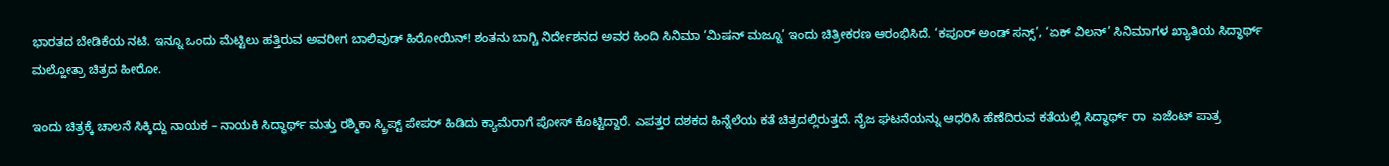ಭಾರತದ ಬೇಡಿಕೆಯ ನಟಿ. ಇನ್ನೂ ಒಂದು ಮೆಟ್ಟಿಲು ಹತ್ತಿರುವ ಅವರೀಗ ಬಾಲಿವುಡ್ ಹಿರೋಯಿನ್‌! ಶಂತನು ಬಾಗ್ಚಿ ನಿರ್ದೇಶನದ ಅವರ ಹಿಂದಿ ಸಿನಿಮಾ ‘ಮಿಷನ್ ಮಜ್ನೂ’ ಇಂದು ಚಿತ್ರೀಕರಣ ಆರಂಭಿಸಿದೆ. ‘ಕಪೂರ್ ಅಂಡ್ ಸನ್ಸ್‌’, ‘ಏಕ್ ವಿಲನ್‌’ ಸಿನಿಮಾಗಳ ಖ್ಯಾತಿಯ ಸಿದ್ಧಾರ್ಥ್ ಮಲ್ಹೋತ್ರಾ ಚಿತ್ರದ ಹೀರೋ.

ಇಂದು ಚಿತ್ರಕ್ಕೆ ಚಾಲನೆ ಸಿಕ್ಕಿದ್ದು ನಾಯಕ – ನಾಯಕಿ ಸಿದ್ಧಾರ್ಥ್ ಮತ್ತು ರಶ್ಮಿಕಾ ಸ್ಕ್ರಿಪ್ಟ್‌ ಪೇಪರ್‌ ಹಿಡಿದು ಕ್ಯಾಮೆರಾಗೆ ಪೋಸ್ ಕೊಟ್ಟಿದ್ದಾರೆ. ಎಪತ್ತರ ದಶಕದ ಹಿನ್ನೆಲೆಯ ಕತೆ ಚಿತ್ರದಲ್ಲಿರುತ್ತದೆ. ನೈಜ ಘಟನೆಯನ್ನು ಆಧರಿಸಿ ಹೆಣೆದಿರುವ ಕತೆಯಲ್ಲಿ ಸಿದ್ಧಾರ್ಥ್‌ ರಾ  ಏಜೆಂಟ್‌ ಪಾತ್ರ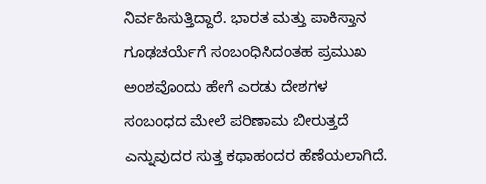ನಿರ್ವಹಿಸುತ್ತಿದ್ದಾರೆ. ಭಾರತ ಮತ್ತು ಪಾಕಿಸ್ತಾನ ಗೂಢಚರ್ಯೆಗೆ ಸಂಬಂಧಿಸಿದಂತಹ ಪ್ರಮುಖ ಅಂಶವೊಂದು ಹೇಗೆ ಎರಡು ದೇಶಗಳ ಸಂಬಂಧದ ಮೇಲೆ ಪರಿಣಾಮ ಬೀರುತ್ತದೆ ಎನ್ನುವುದರ ಸುತ್ತ ಕಥಾಹಂದರ ಹೆಣೆಯಲಾಗಿದೆ.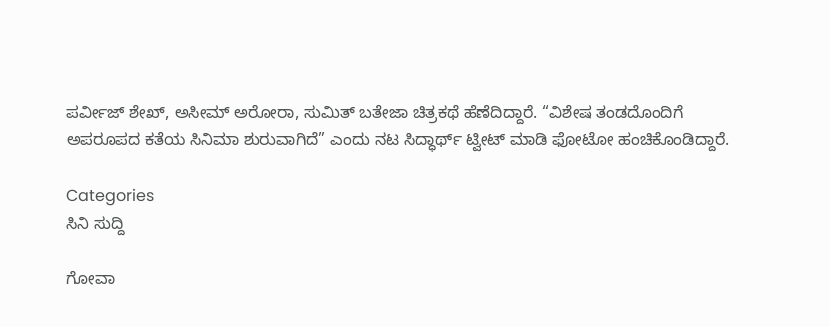ಪರ್ವೀಜ್ ಶೇಖ್‌, ಅಸೀಮ್ ಅರೋರಾ, ಸುಮಿತ್ ಬತೇಜಾ ಚಿತ್ರಕಥೆ ಹೆಣೆದಿದ್ದಾರೆ. “ವಿಶೇಷ ತಂಡದೊಂದಿಗೆ ಅಪರೂಪದ ಕತೆಯ ಸಿನಿಮಾ ಶುರುವಾಗಿದೆ” ಎಂದು ನಟ ಸಿದ್ಧಾರ್ಥ್ ಟ್ವೀಟ್ ಮಾಡಿ ಫೋಟೋ ಹಂಚಿಕೊಂಡಿದ್ದಾರೆ.

Categories
ಸಿನಿ ಸುದ್ದಿ

ಗೋವಾ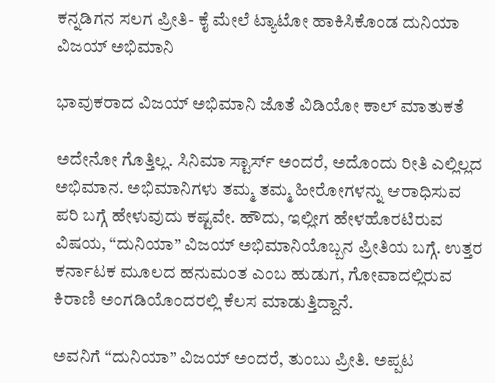ಕನ್ನಡಿಗನ ಸಲಗ ಪ್ರೀತಿ- ಕೈ ಮೇಲೆ ಟ್ಯಾಟೋ ಹಾಕಿಸಿಕೊಂಡ ದುನಿಯಾ ವಿಜಯ್ ಅಭಿಮಾನಿ

ಭಾವುಕರಾದ ವಿಜಯ್‌ ಅಭಿಮಾನಿ ಜೊತೆ ವಿಡಿಯೋ ಕಾಲ್‌ ಮಾತುಕತೆ

ಅದೇನೋ ಗೊತ್ತಿಲ್ಲ. ಸಿನಿಮಾ ಸ್ಟಾರ್ಸ್‌ ಅಂದರೆ, ಅದೊಂದು ರೀತಿ ಎಲ್ಲಿಲ್ಲದ ಅಭಿಮಾನ. ಅಭಿಮಾನಿಗಳು ತಮ್ಮ ತಮ್ಮ ಹೀರೋಗಳನ್ನು ಆರಾಧಿಸುವ ಪರಿ ಬಗ್ಗೆ ಹೇಳುವುದು ಕಷ್ಟವೇ. ಹೌದು, ಇಲ್ಲೀಗ ಹೇಳಹೊರಟಿರುವ ವಿಷಯ, “ದುನಿಯಾ” ವಿಜಯ್‌ ಅಭಿಮಾನಿಯೊಬ್ಬನ ಪ್ರೀತಿಯ ಬಗ್ಗೆ. ಉತ್ತರ ಕರ್ನಾಟಕ ಮೂಲದ ಹನುಮಂತ ಎಂಬ ಹುಡುಗ, ಗೋವಾದಲ್ಲಿರುವ ಕಿರಾಣಿ ಅಂಗಡಿಯೊಂದರಲ್ಲಿ ಕೆಲಸ ಮಾಡುತ್ತಿದ್ದಾನೆ.

ಅವನಿಗೆ “ದುನಿಯಾ” ವಿಜಯ್‌ ಅಂದರೆ, ತುಂಬು ಪ್ರೀತಿ. ಅಪ್ಪಟ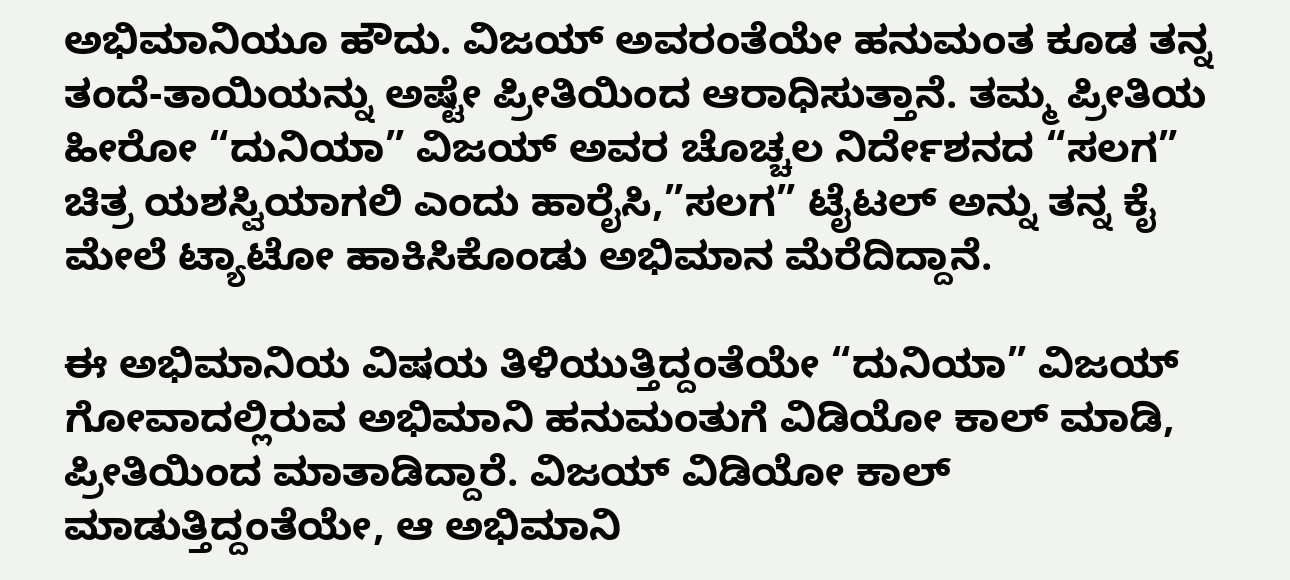ಅಭಿಮಾನಿಯೂ ಹೌದು. ವಿಜಯ್‌ ಅವರಂತೆಯೇ ಹನುಮಂತ ಕೂಡ ತನ್ನ ತಂದೆ-ತಾಯಿಯನ್ನು ಅಷ್ಟೇ ಪ್ರೀತಿಯಿಂದ ಆರಾಧಿಸುತ್ತಾನೆ. ತಮ್ಮ ಪ್ರೀತಿಯ ಹೀರೋ “ದುನಿಯಾ” ವಿಜಯ್‌ ಅವರ ಚೊಚ್ಚಲ ನಿರ್ದೇಶನದ “ಸಲಗ” ಚಿತ್ರ ಯಶಸ್ವಿಯಾಗಲಿ ಎಂದು ಹಾರೈಸಿ,”ಸಲಗ” ಟೈಟಲ್‌ ಅನ್ನು ತನ್ನ ಕೈ ಮೇಲೆ ಟ್ಯಾಟೋ ಹಾಕಿಸಿಕೊಂಡು ಅಭಿಮಾನ ಮೆರೆದಿದ್ದಾನೆ.

ಈ ಅಭಿಮಾನಿಯ ವಿಷಯ ತಿಳಿಯುತ್ತಿದ್ದಂತೆಯೇ “ದುನಿಯಾ” ವಿಜಯ್‌ ಗೋವಾದಲ್ಲಿರುವ ಅಭಿಮಾನಿ ಹನುಮಂತುಗೆ ವಿಡಿಯೋ ಕಾಲ್‌ ಮಾಡಿ, ಪ್ರೀತಿಯಿಂದ ಮಾತಾಡಿದ್ದಾರೆ. ವಿಜಯ್‌ ವಿಡಿಯೋ ಕಾಲ್‌ ಮಾಡುತ್ತಿದ್ದಂತೆಯೇ, ಆ ಅಭಿಮಾನಿ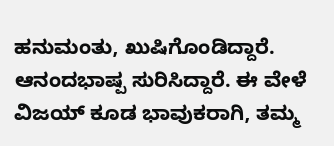ಹನುಮಂತು, ಖುಷಿಗೊಂಡಿದ್ದಾರೆ. ಆನಂದಭಾಷ್ಪ ಸುರಿಸಿದ್ದಾರೆ. ಈ ವೇಳೆ ವಿಜಯ್‌ ಕೂಡ ಭಾವುಕರಾಗಿ, ತಮ್ಮ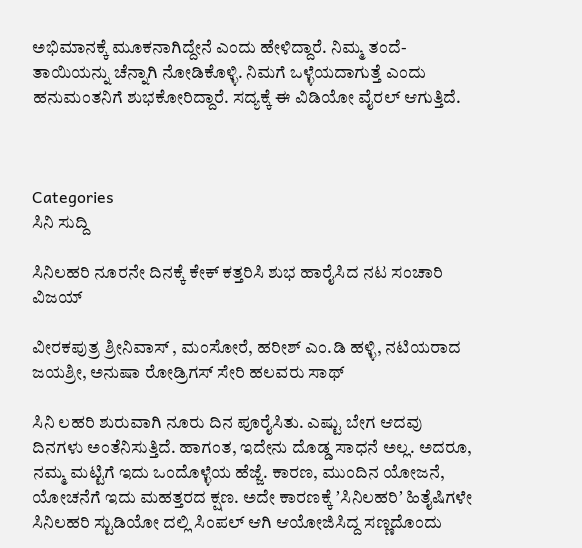ಅಭಿಮಾನಕ್ಕೆ ಮೂಕನಾಗಿದ್ದೇನೆ ಎಂದು ಹೇಳಿದ್ದಾರೆ. ನಿಮ್ಮ ತಂದೆ-ತಾಯಿಯನ್ನು ಚೆನ್ನಾಗಿ ನೋಡಿಕೊಳ್ಳಿ. ನಿಮಗೆ ಒಳ್ಳೆಯದಾಗುತ್ತೆ ಎಂದು ಹನುಮಂತನಿಗೆ ಶುಭಕೋರಿದ್ದಾರೆ. ಸದ್ಯಕ್ಕೆ ಈ ವಿಡಿಯೋ ವೈರಲ್‌ ಆಗುತ್ತಿದೆ.



Categories
ಸಿನಿ ಸುದ್ದಿ

ಸಿನಿಲಹರಿ ನೂರನೇ ದಿನಕ್ಕೆ ಕೇಕ್‌ ಕತ್ತರಿಸಿ ಶುಭ ಹಾರೈಸಿದ ನಟ ಸಂಚಾರಿ ವಿಜಯ್‌

ವೀರಕಪುತ್ರ ಶ್ರೀನಿವಾಸ್‌ , ಮಂಸೋರೆ, ಹರೀಶ್‌ ಎಂ.ಡಿ ಹಳ್ಳಿ, ನಟಿಯರಾದ ಜಯಶ್ರೀ, ಅನುಷಾ ರೋಡ್ರಿಗಸ್‌ ಸೇರಿ ಹಲವರು ಸಾಥ್

ಸಿನಿ ಲಹರಿ ಶುರುವಾಗಿ ನೂರು ದಿನ ಪೂರೈಸಿತು. ಎಷ್ಟು ಬೇಗ ಆದವು ದಿನಗಳು ಅಂತೆನಿಸುತ್ತಿದೆ. ಹಾಗಂತ, ಇದೇನು ದೊಡ್ಡ ಸಾಧನೆ ಅಲ್ಲ. ಅದರೂ, ನಮ್ಮ ಮಟ್ಟಿಗೆ ಇದು ಒಂದೊಳ್ಳೆಯ ಹೆಜ್ಜೆ. ಕಾರಣ, ಮುಂದಿನ ಯೋಜನೆ, ಯೋಚನೆಗೆ ಇದು ಮಹತ್ತರದ ಕ್ಷಣ. ಅದೇ ಕಾರಣಕ್ಕೆ ʼಸಿನಿಲಹರಿʼ ಹಿತೈಷಿಗಳೇ ಸಿನಿಲಹರಿ ಸ್ಟುಡಿಯೋ ದಲ್ಲಿ ಸಿಂಪಲ್‌ ಆಗಿ ಆಯೋಜಿಸಿದ್ದ ಸಣ್ಣದೊಂದು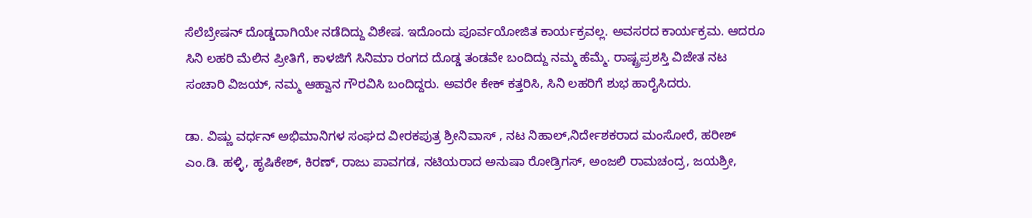ಸೆಲೆಬ್ರೇಷನ್‌ ದೊಡ್ಡದಾಗಿಯೇ ನಡೆದಿದ್ದು ವಿಶೇಷ. ಇದೊಂದು ಪೂರ್ವಯೋಜಿತ ಕಾರ್ಯಕ್ರವಲ್ಲ. ಅವಸರದ ಕಾರ್ಯಕ್ರಮ. ಆದರೂ ಸಿನಿ ಲಹರಿ ಮೆಲಿನ ಪ್ರೀತಿಗೆ, ಕಾಳಜಿಗೆ ಸಿನಿಮಾ ರಂಗದ ದೊಡ್ಡ ತಂಡವೇ ಬಂದಿದ್ದು ನಮ್ಮ ಹೆಮ್ಮೆ. ರಾಷ್ಟ್ರಪ್ರಶಸ್ತಿ ವಿಜೇತ ನಟ ಸಂಚಾರಿ ವಿಜಯ್‌, ನಮ್ಮ ಆಹ್ವಾನ ಗೌರವಿಸಿ ಬಂದಿದ್ದರು. ಅವರೇ ಕೇಕ್‌ ಕತ್ತರಿಸಿ, ಸಿನಿ ಲಹರಿಗೆ ಶುಭ ಹಾರೈಸಿದರು.

ಡಾ. ವಿಷ್ಣು ವರ್ಧನ್‌ ಅಭಿಮಾನಿಗಳ ಸಂಘದ ವೀರಕಪುತ್ರ ಶ್ರೀನಿವಾಸ್‌ , ನಟ ನಿಹಾಲ್‌,ನಿರ್ದೇಶಕರಾದ ಮಂಸೋರೆ, ಹರೀಶ್‌ ಎಂ.ಡಿ. ಹಳ್ಳಿ, ಹೃಷಿಕೇಶ್‌, ಕಿರಣ್‌, ರಾಜು ಪಾವಗಡ, ನಟಿಯರಾದ ಅನುಷಾ ರೋಡ್ರಿಗಸ್‌, ಅಂಜಲಿ ರಾಮಚಂದ್ರ, ಜಯಶ್ರೀ,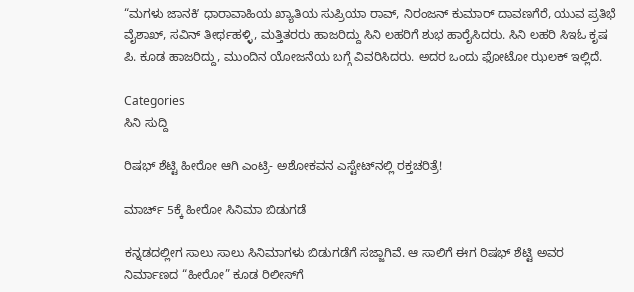“ಮಗಳು ಜಾನಕಿʼ ಧಾರಾವಾಹಿಯ ಖ್ಯಾತಿಯ ಸುಪ್ರಿಯಾ ರಾವ್‌, ನಿರಂಜನ್‌ ಕುಮಾರ್‌ ದಾವಣಗೆರೆ, ಯುವ ಪ್ರತಿಭೆ ವೈಶಾಖ್‌, ಸವಿನ್‌ ತೀರ್ಥಹಳ್ಳಿ, ಮತ್ತಿತರರು ಹಾಜರಿದ್ದು ಸಿನಿ ಲಹರಿಗೆ ಶುಭ ಹಾರೈಸಿದರು. ಸಿನಿ ಲಹರಿ ಸಿಇಓ ಕೃಷ ಪಿ. ಕೂಡ ಹಾಜರಿದ್ದು, ಮುಂದಿನ ಯೋಜನೆಯ ಬಗ್ಗೆ ವಿವರಿಸಿದರು. ಅದರ ಒಂದು ಫೋಟೋ ಝಲಕ್‌ ಇಲ್ಲಿದೆ.

Categories
ಸಿನಿ ಸುದ್ದಿ

ರಿಷಭ್‌ ಶೆಟ್ಟಿ ಹೀರೋ ಆಗಿ ಎಂಟ್ರಿ- ಅಶೋಕವನ ಎಸ್ಟೇಟ್‌ನಲ್ಲಿ ರಕ್ತಚರಿತ್ರೆ!

ಮಾರ್ಚ್ 5ಕ್ಕೆ ಹೀರೋ ಸಿನಿಮಾ ಬಿಡುಗಡೆ

ಕನ್ನಡದಲ್ಲೀಗ ಸಾಲು ಸಾಲು ಸಿನಿಮಾಗಳು ಬಿಡುಗಡೆಗೆ ಸಜ್ಜಾಗಿವೆ. ಆ ಸಾಲಿಗೆ ಈಗ ರಿಷಭ್‌ ಶೆಟ್ಟಿ ಅವರ ನಿರ್ಮಾಣದ “ಹೀರೋ” ಕೂಡ ರಿಲೀಸ್‌ಗೆ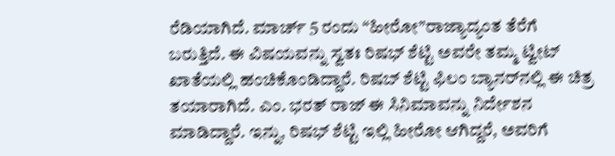ರೆಡಿಯಾಗಿದೆ. ಮಾರ್ಚ್‌ 5 ರಂದು “ಹೀರೋ”ರಾಜ್ಯಾದ್ಯಂತ ತೆರೆಗೆ ಬರುತ್ತಿದೆ. ಈ ವಿಷಯವನ್ನು ಸ್ವತಃ ರಿಷಭ್‌ ಶೆಟ್ಟಿ ಅವರೇ ತಮ್ಮ ಟ್ವೀಟ್‌ ಖಾತೆಯಲ್ಲಿ ಹಂಚಿಕೊಂಡಿದ್ದಾರೆ. ರಿಷಬ್ ಶೆಟ್ಟಿ ಫಿಲಂ ಬ್ಯಾನರ್‌ನಲ್ಲಿ ಈ ಚಿತ್ರ ತಯಾರಾಗಿದೆ. ಎಂ. ಭರತ್ ರಾಜ್ ಈ ಸಿನಿಮಾವನ್ನು ನಿರ್ದೇಶನ ಮಾಡಿದ್ದಾರೆ. ಇನ್ನು, ರಿಷಭ್‌ ಶೆಟ್ಟಿ ಇಲ್ಲಿ ಹೀರೋ ಆಗಿದ್ದರೆ, ಅವರಿಗೆ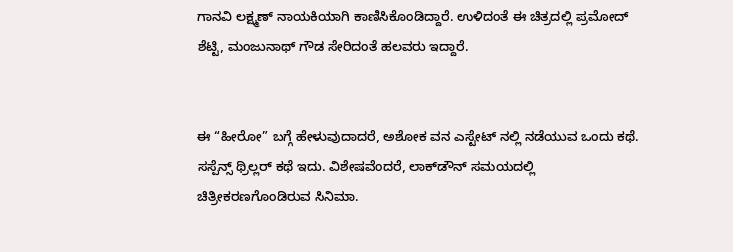ಗಾನವಿ ಲಕ್ಷ್ಮಣ್ ನಾಯಕಿಯಾಗಿ ಕಾಣಿಸಿಕೊಂಡಿದ್ದಾರೆ. ಉಳಿದಂತೆ ಈ ಚಿತ್ರದಲ್ಲಿ ಪ್ರಮೋದ್ ಶೆಟ್ಟಿ, ಮಂಜುನಾಥ್ ಗೌಡ ಸೇರಿದಂತೆ ಹಲವರು ಇದ್ದಾರೆ.


ಈ “ಹೀರೋ” ಬಗ್ಗೆ ಹೇಳುವುದಾದರೆ, ಅಶೋಕ ವನ ಎಸ್ಟೇಟ್‌ ನಲ್ಲಿ ನಡೆಯುವ ಒಂದು ಕಥೆ. ಸಸ್ಪೆನ್ಸ್‌ ಥ್ರಿಲ್ಲರ್‌ ಕಥೆ ಇದು. ವಿಶೇಷವೆಂದರೆ, ಲಾಕ್‌ಡೌನ್‌ ಸಮಯದಲ್ಲಿ ಚಿತ್ರೀಕರಣಗೊಂಡಿರುವ ಸಿನಿಮಾ.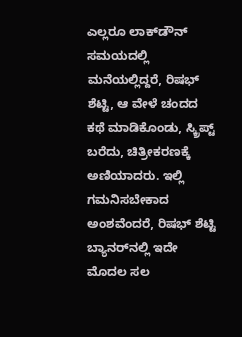ಎಲ್ಲರೂ ಲಾಕ್‌ಡೌನ್‌ ಸಮಯದಲ್ಲಿ ಮನೆಯಲ್ಲಿದ್ದರೆ, ರಿಷಭ್‌ ಶೆಟ್ಟಿ, ಆ ವೇಳೆ ಚಂದದ ಕಥೆ ಮಾಡಿಕೊಂಡು, ಸ್ಕ್ರಿಪ್ಟ್‌ ಬರೆದು, ಚಿತ್ರೀಕರಣಕ್ಕೆ ಅಣಿಯಾದರು. ಇಲ್ಲಿ ಗಮನಿಸಬೇಕಾದ ಅಂಶವೆಂದರೆ, ರಿಷಭ್‌ ಶೆಟ್ಟಿ ಬ್ಯಾನರ್‌ನಲ್ಲಿ ಇದೇ ಮೊದಲ ಸಲ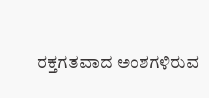ರಕ್ತಗತವಾದ ಅಂಶಗಳಿರುವ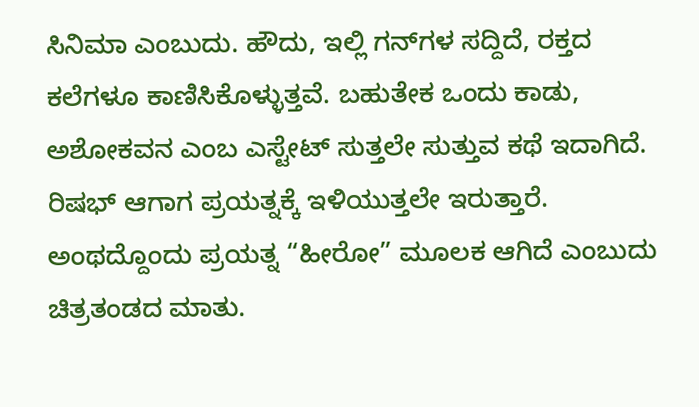ಸಿನಿಮಾ ಎಂಬುದು. ಹೌದು, ಇಲ್ಲಿ ಗನ್‌ಗಳ ಸದ್ದಿದೆ, ರಕ್ತದ ಕಲೆಗಳೂ ಕಾಣಿಸಿಕೊಳ್ಳುತ್ತವೆ. ಬಹುತೇಕ ಒಂದು ಕಾಡು, ಅಶೋಕವನ ಎಂಬ ಎಸ್ಟೇಟ್‌ ಸುತ್ತಲೇ ಸುತ್ತುವ ಕಥೆ ಇದಾಗಿದೆ. ರಿಷಭ್‌ ಆಗಾಗ ಪ್ರಯತ್ನಕ್ಕೆ ಇಳಿಯುತ್ತಲೇ ಇರುತ್ತಾರೆ. ಅಂಥದ್ದೊಂದು ಪ್ರಯತ್ನ “ಹೀರೋ” ಮೂಲಕ ಆಗಿದೆ ಎಂಬುದು ಚಿತ್ರತಂಡದ ಮಾತು.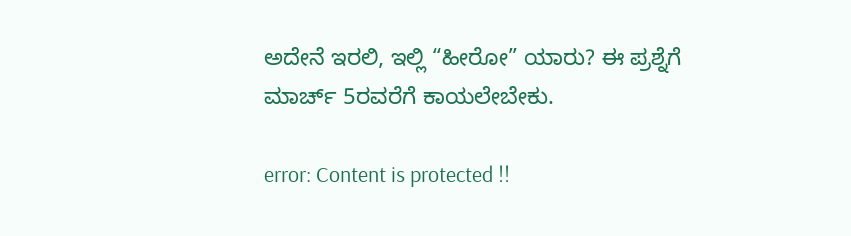ಅದೇನೆ ಇರಲಿ, ಇಲ್ಲಿ “ಹೀರೋ” ಯಾರು? ಈ ಪ್ರಶ್ನೆಗೆ ಮಾರ್ಚ್‌ 5ರವರೆಗೆ ಕಾಯಲೇಬೇಕು.

error: Content is protected !!